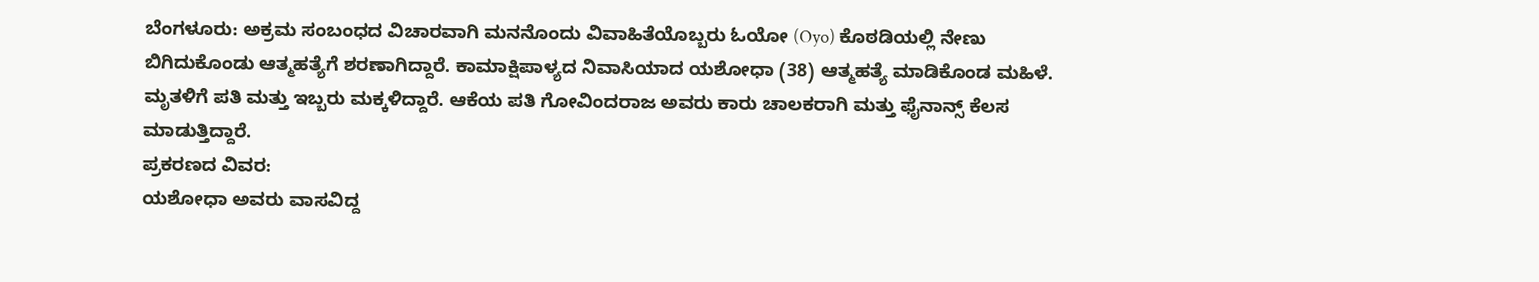ಬೆಂಗಳೂರು: ಅಕ್ರಮ ಸಂಬಂಧದ ವಿಚಾರವಾಗಿ ಮನನೊಂದು ವಿವಾಹಿತೆಯೊಬ್ಬರು ಓಯೋ (Oyo) ಕೊಠಡಿಯಲ್ಲಿ ನೇಣು ಬಿಗಿದುಕೊಂಡು ಆತ್ಮಹತ್ಯೆಗೆ ಶರಣಾಗಿದ್ದಾರೆ. ಕಾಮಾಕ್ಷಿಪಾಳ್ಯದ ನಿವಾಸಿಯಾದ ಯಶೋಧಾ (38) ಆತ್ಮಹತ್ಯೆ ಮಾಡಿಕೊಂಡ ಮಹಿಳೆ. ಮೃತಳಿಗೆ ಪತಿ ಮತ್ತು ಇಬ್ಬರು ಮಕ್ಕಳಿದ್ದಾರೆ. ಆಕೆಯ ಪತಿ ಗೋವಿಂದರಾಜ ಅವರು ಕಾರು ಚಾಲಕರಾಗಿ ಮತ್ತು ಫೈನಾನ್ಸ್ ಕೆಲಸ ಮಾಡುತ್ತಿದ್ದಾರೆ.
ಪ್ರಕರಣದ ವಿವರ:
ಯಶೋಧಾ ಅವರು ವಾಸವಿದ್ದ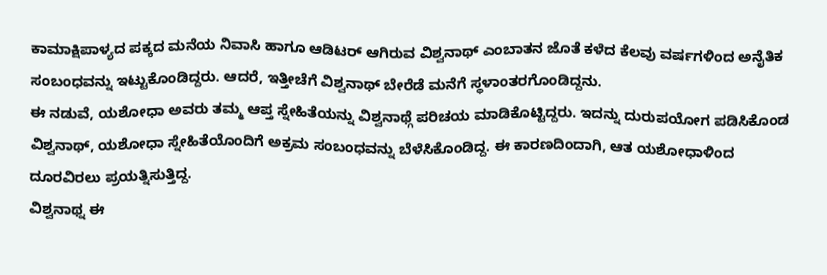ಕಾಮಾಕ್ಷಿಪಾಳ್ಯದ ಪಕ್ಕದ ಮನೆಯ ನಿವಾಸಿ ಹಾಗೂ ಆಡಿಟರ್ ಆಗಿರುವ ವಿಶ್ವನಾಥ್ ಎಂಬಾತನ ಜೊತೆ ಕಳೆದ ಕೆಲವು ವರ್ಷಗಳಿಂದ ಅನೈತಿಕ ಸಂಬಂಧವನ್ನು ಇಟ್ಟುಕೊಂಡಿದ್ದರು. ಆದರೆ, ಇತ್ತೀಚೆಗೆ ವಿಶ್ವನಾಥ್ ಬೇರೆಡೆ ಮನೆಗೆ ಸ್ಥಳಾಂತರಗೊಂಡಿದ್ದನು.
ಈ ನಡುವೆ, ಯಶೋಧಾ ಅವರು ತಮ್ಮ ಆಪ್ತ ಸ್ನೇಹಿತೆಯನ್ನು ವಿಶ್ವನಾಥ್ಗೆ ಪರಿಚಯ ಮಾಡಿಕೊಟ್ಟಿದ್ದರು. ಇದನ್ನು ದುರುಪಯೋಗ ಪಡಿಸಿಕೊಂಡ ವಿಶ್ವನಾಥ್, ಯಶೋಧಾ ಸ್ನೇಹಿತೆಯೊಂದಿಗೆ ಅಕ್ರಮ ಸಂಬಂಧವನ್ನು ಬೆಳೆಸಿಕೊಂಡಿದ್ದ. ಈ ಕಾರಣದಿಂದಾಗಿ, ಆತ ಯಶೋಧಾಳಿಂದ ದೂರವಿರಲು ಪ್ರಯತ್ನಿಸುತ್ತಿದ್ದ.
ವಿಶ್ವನಾಥ್ನ ಈ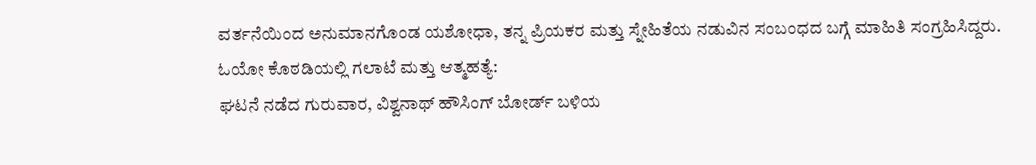ವರ್ತನೆಯಿಂದ ಅನುಮಾನಗೊಂಡ ಯಶೋಧಾ, ತನ್ನ ಪ್ರಿಯಕರ ಮತ್ತು ಸ್ನೇಹಿತೆಯ ನಡುವಿನ ಸಂಬಂಧದ ಬಗ್ಗೆ ಮಾಹಿತಿ ಸಂಗ್ರಹಿಸಿದ್ದರು.
ಓಯೋ ಕೊಠಡಿಯಲ್ಲಿ ಗಲಾಟೆ ಮತ್ತು ಆತ್ಮಹತ್ಯೆ:
ಘಟನೆ ನಡೆದ ಗುರುವಾರ, ವಿಶ್ವನಾಥ್ ಹೌಸಿಂಗ್ ಬೋರ್ಡ್ ಬಳಿಯ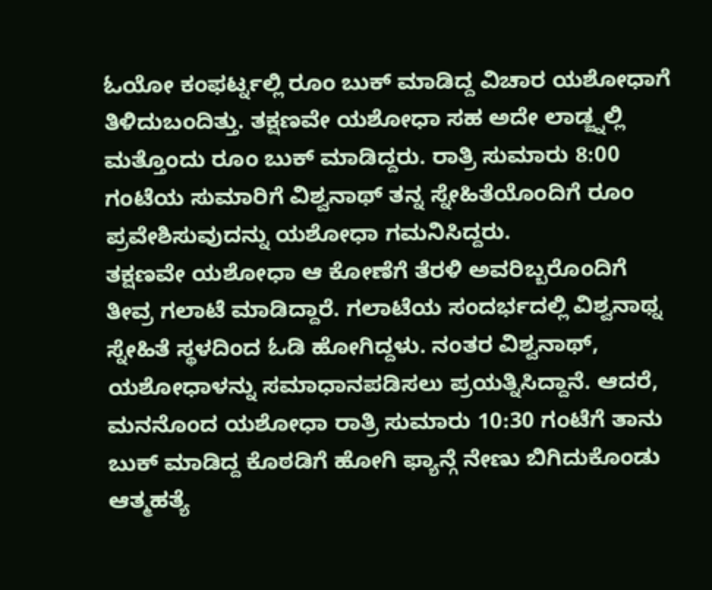ಓಯೋ ಕಂಫರ್ಟ್ನಲ್ಲಿ ರೂಂ ಬುಕ್ ಮಾಡಿದ್ದ ವಿಚಾರ ಯಶೋಧಾಗೆ ತಿಳಿದುಬಂದಿತ್ತು. ತಕ್ಷಣವೇ ಯಶೋಧಾ ಸಹ ಅದೇ ಲಾಡ್ಜ್ನಲ್ಲಿ ಮತ್ತೊಂದು ರೂಂ ಬುಕ್ ಮಾಡಿದ್ದರು. ರಾತ್ರಿ ಸುಮಾರು 8:00 ಗಂಟೆಯ ಸುಮಾರಿಗೆ ವಿಶ್ವನಾಥ್ ತನ್ನ ಸ್ನೇಹಿತೆಯೊಂದಿಗೆ ರೂಂ ಪ್ರವೇಶಿಸುವುದನ್ನು ಯಶೋಧಾ ಗಮನಿಸಿದ್ದರು.
ತಕ್ಷಣವೇ ಯಶೋಧಾ ಆ ಕೋಣೆಗೆ ತೆರಳಿ ಅವರಿಬ್ಬರೊಂದಿಗೆ ತೀವ್ರ ಗಲಾಟೆ ಮಾಡಿದ್ದಾರೆ. ಗಲಾಟೆಯ ಸಂದರ್ಭದಲ್ಲಿ ವಿಶ್ವನಾಥ್ನ ಸ್ನೇಹಿತೆ ಸ್ಥಳದಿಂದ ಓಡಿ ಹೋಗಿದ್ದಳು. ನಂತರ ವಿಶ್ವನಾಥ್, ಯಶೋಧಾಳನ್ನು ಸಮಾಧಾನಪಡಿಸಲು ಪ್ರಯತ್ನಿಸಿದ್ದಾನೆ. ಆದರೆ, ಮನನೊಂದ ಯಶೋಧಾ ರಾತ್ರಿ ಸುಮಾರು 10:30 ಗಂಟೆಗೆ ತಾನು ಬುಕ್ ಮಾಡಿದ್ದ ಕೊಠಡಿಗೆ ಹೋಗಿ ಫ್ಯಾನ್ಗೆ ನೇಣು ಬಿಗಿದುಕೊಂಡು ಆತ್ಮಹತ್ಯೆ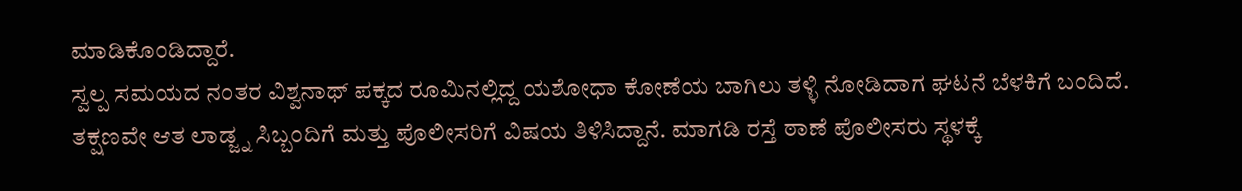ಮಾಡಿಕೊಂಡಿದ್ದಾರೆ.
ಸ್ವಲ್ಪ ಸಮಯದ ನಂತರ ವಿಶ್ವನಾಥ್ ಪಕ್ಕದ ರೂಮಿನಲ್ಲಿದ್ದ ಯಶೋಧಾ ಕೋಣೆಯ ಬಾಗಿಲು ತಳ್ಳಿ ನೋಡಿದಾಗ ಘಟನೆ ಬೆಳಕಿಗೆ ಬಂದಿದೆ. ತಕ್ಷಣವೇ ಆತ ಲಾಡ್ಜ್ನ ಸಿಬ್ಬಂದಿಗೆ ಮತ್ತು ಪೊಲೀಸರಿಗೆ ವಿಷಯ ತಿಳಿಸಿದ್ದಾನೆ. ಮಾಗಡಿ ರಸ್ತೆ ಠಾಣೆ ಪೊಲೀಸರು ಸ್ಥಳಕ್ಕೆ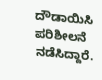ದೌಡಾಯಿಸಿ ಪರಿಶೀಲನೆ ನಡೆಸಿದ್ದಾರೆ.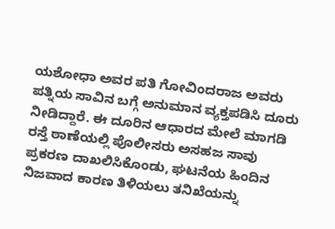ಯಶೋಧಾ ಅವರ ಪತಿ ಗೋವಿಂದರಾಜ ಅವರು ಪತ್ನಿಯ ಸಾವಿನ ಬಗ್ಗೆ ಅನುಮಾನ ವ್ಯಕ್ತಪಡಿಸಿ ದೂರು ನೀಡಿದ್ದಾರೆ. ಈ ದೂರಿನ ಆಧಾರದ ಮೇಲೆ ಮಾಗಡಿ ರಸ್ತೆ ಠಾಣೆಯಲ್ಲಿ ಪೊಲೀಸರು ಅಸಹಜ ಸಾವು ಪ್ರಕರಣ ದಾಖಲಿಸಿಕೊಂಡು, ಘಟನೆಯ ಹಿಂದಿನ ನಿಜವಾದ ಕಾರಣ ತಿಳಿಯಲು ತನಿಖೆಯನ್ನು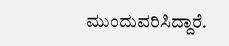ಮುಂದುವರಿಸಿದ್ದಾರೆ.